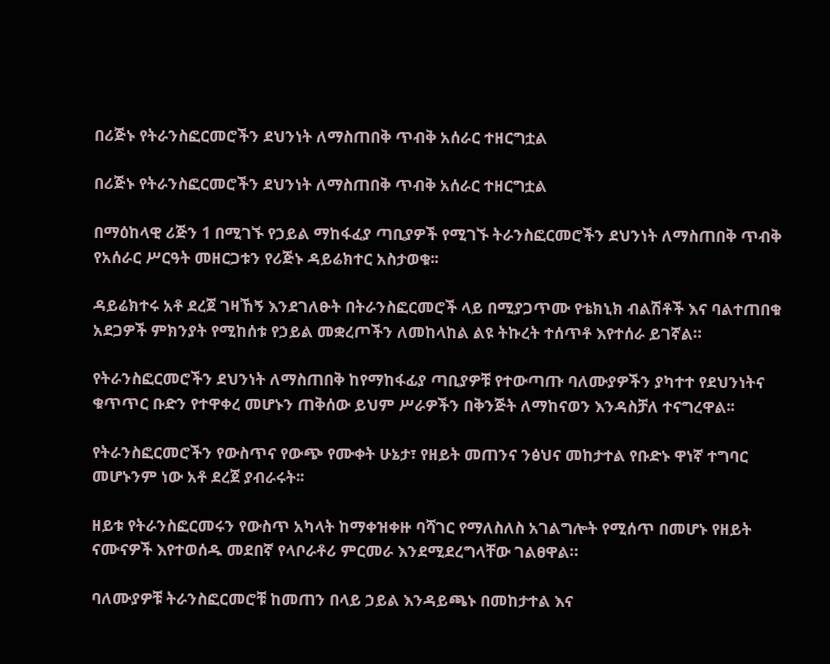በሪጅኑ የትራንስፎርመሮችን ደህንነት ለማስጠበቅ ጥብቅ አሰራር ተዘርግቷል

በሪጅኑ የትራንስፎርመሮችን ደህንነት ለማስጠበቅ ጥብቅ አሰራር ተዘርግቷል

በማዕከላዊ ሪጅን 1 በሚገኙ የኃይል ማከፋፈያ ጣቢያዎች የሚገኙ ትራንስፎርመሮችን ደህንነት ለማስጠበቅ ጥብቅ  የአሰራር ሥርዓት መዘርጋቱን የሪጅኑ ዳይሬክተር አስታወቁ፡፡

ዳይሬክተሩ አቶ ደረጀ ገዛኸኝ እንደገለፁት በትራንስፎርመሮች ላይ በሚያጋጥሙ የቴክኒክ ብልሽቶች እና ባልተጠበቁ አደጋዎች ምክንያት የሚከሰቱ የኃይል መቋረጦችን ለመከላከል ልዩ ትኩረት ተሰጥቶ እየተሰራ ይገኛል።

የትራንስፎርመሮችን ደህንነት ለማስጠበቅ ከየማከፋፊያ ጣቢያዎቹ የተውጣጡ ባለሙያዎችን ያካተተ የደህንነትና ቁጥጥር ቡድን የተዋቀረ መሆኑን ጠቅሰው ይህም ሥራዎችን በቅንጅት ለማከናወን እንዳስቻለ ተናግረዋል፡፡

የትራንስፎርመሮችን የውስጥና የውጭ የሙቀት ሁኔታ፣ የዘይት መጠንና ንፅህና መከታተል የቡድኑ ዋነኛ ተግባር መሆኑንም ነው አቶ ደረጀ ያብራሩት፡፡

ዘይቱ የትራንስፎርመሩን የውስጥ አካላት ከማቀዝቀዙ ባሻገር የማለስለስ አገልግሎት የሚሰጥ በመሆኑ የዘይት ናሙናዎች እየተወሰዱ መደበኛ የላቦራቶሪ ምርመራ እንደሚደረግላቸው ገልፀዋል።

ባለሙያዎቹ ትራንስፎርመሮቹ ከመጠን በላይ ኃይል እንዳይጫኑ በመከታተል እና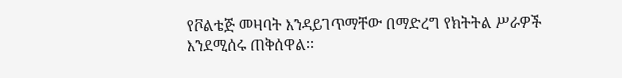የቮልቴጅ መዛባት እንዳይገጥማቸው በማድረግ የክትትል ሥራዎች እንደሚሰሩ ጠቅሰዋል፡፡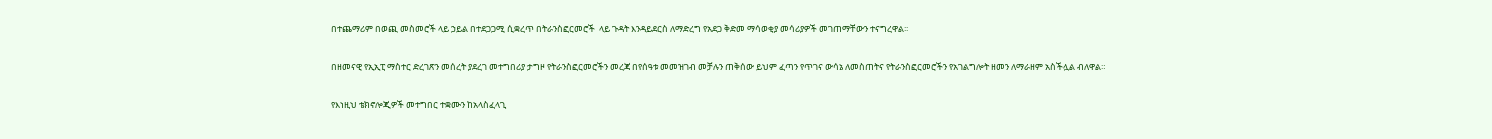በተጨማሪም በወጪ መስመሮች ላይ ኃይል በተደጋጋሚ ሲቋረጥ በትራንስፎርመሮች  ላይ ጉዳት እንዳይደርስ ለማድረግ የአደጋ ቅድመ ማሳወቂያ መሳሪያዎች መገጠማቸውን ተናግረዋል፡፡

በዘመናዊ የኢኢፒ ማስተር ድረገጽን መሰረት ያደረገ መተግበሪያ ታግዞ የትራንስፎርመሮችን መረጃ በየሰዓቱ መመዝገብ መቻሉን ጠቅሰው ይህም ፈጣን የጥገና ውሳኔ ለመስጠትና የትራንስፎርመሮችን የአገልግሎት ዘመን ለማራዘም አስችሏል ብለዋል።

የእነዚህ ቴክኖሎጂዎች መተግበር ተቋሙን ከአላስፈላጊ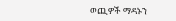ወጪዎች ማዳኑን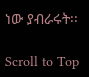ነው ያብራሩት፡፡

Scroll to Top